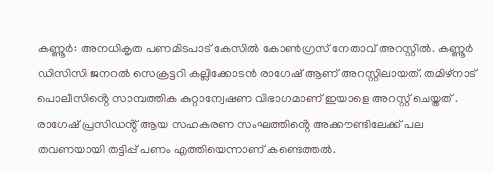കണ്ണൂർ: അനധികൃത പണമിടപാട് കേസിൽ കോൺഗ്രസ് നേതാവ് അറസ്റ്റിൽ. കണ്ണൂർ ഡിസിസി ജനറൽ സെക്രട്ടറി കല്ലിക്കോടൻ രാഗേഷ് ആണ് അറസ്റ്റിലായത്. തമിഴ്നാട് പൊലീസിൻ്റെ സാമ്പത്തിക കുറ്റാന്വേഷണ വിഭാഗമാണ് ഇയാളെ അറസ്റ്റ് ചെയ്തത് . രാഗേഷ് പ്രസിഡൻ്റ് ആയ സഹകരണ സംഘത്തിൻ്റെ അക്കൗണ്ടിലേക്ക് പല തവണയായി തട്ടിപ്പ് പണം എത്തിയെന്നാണ് കണ്ടെത്തൽ.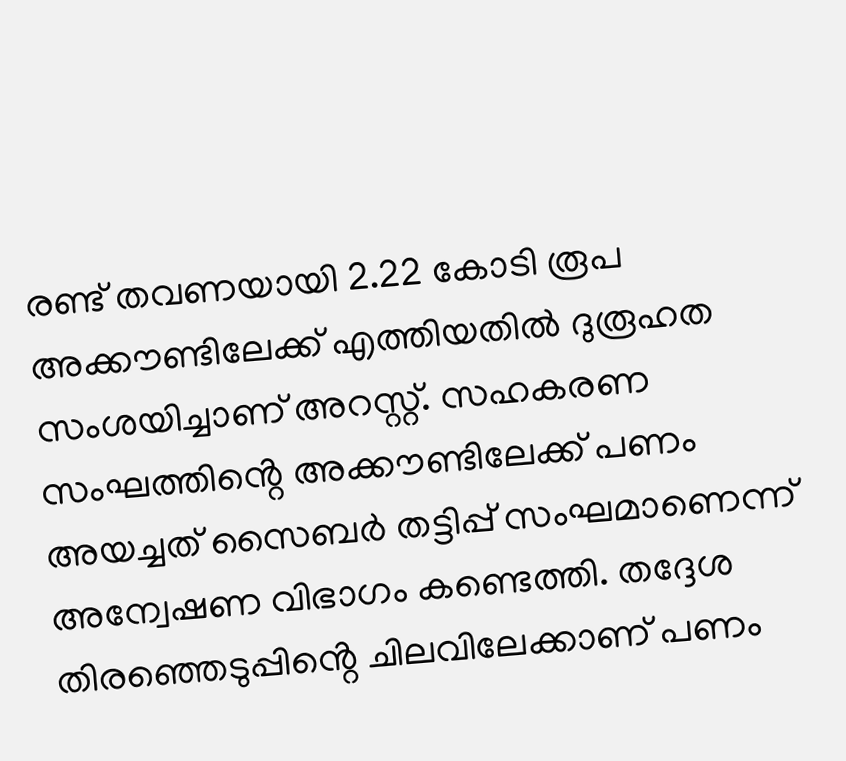രണ്ട് തവണയായി 2.22 കോടി രൂപ അക്കൗണ്ടിലേക്ക് എത്തിയതിൽ ദുരൂഹത സംശയിച്ചാണ് അറസ്റ്റ്. സഹകരണ സംഘത്തിൻ്റെ അക്കൗണ്ടിലേക്ക് പണം അയച്ചത് സൈബർ തട്ടിപ്പ് സംഘമാണെന്ന് അന്വേഷണ വിഭാഗം കണ്ടെത്തി. തദ്ദേശ തിരഞ്ഞെടുപ്പിൻ്റെ ചിലവിലേക്കാണ് പണം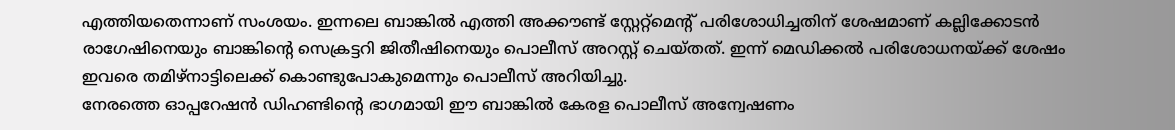എത്തിയതെന്നാണ് സംശയം. ഇന്നലെ ബാങ്കിൽ എത്തി അക്കൗണ്ട് സ്റ്റേറ്റ്മെന്റ് പരിശോധിച്ചതിന് ശേഷമാണ് കല്ലിക്കോടൻ രാഗേഷിനെയും ബാങ്കിൻ്റെ സെക്രട്ടറി ജിതീഷിനെയും പൊലീസ് അറസ്റ്റ് ചെയ്തത്. ഇന്ന് മെഡിക്കൽ പരിശോധനയ്ക്ക് ശേഷം ഇവരെ തമിഴ്നാട്ടിലെക്ക് കൊണ്ടുപോകുമെന്നും പൊലീസ് അറിയിച്ചു.
നേരത്തെ ഓപ്പറേഷൻ ഡിഹണ്ടിൻ്റെ ഭാഗമായി ഈ ബാങ്കിൽ കേരള പൊലീസ് അന്വേഷണം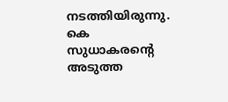നടത്തിയിരുന്നു. കെ സുധാകരൻ്റെ അടുത്ത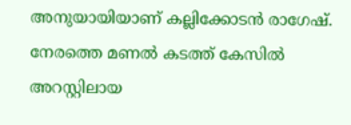അനുയായിയാണ് കല്ലിക്കോടൻ രാഗേഷ്. നേരത്തെ മണൽ കടത്ത് കേസിൽ അറസ്റ്റിലായ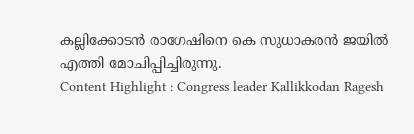കല്ലിക്കോടൻ രാഗേഷിനെ കെ സുധാകരൻ ജയിൽ എത്തി മോചിപ്പിച്ചിരുന്നു.
Content Highlight : Congress leader Kallikkodan Ragesh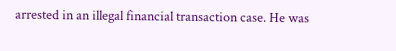arrested in an illegal financial transaction case. He was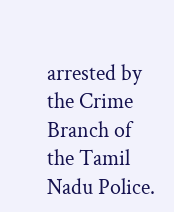arrested by the Crime Branch of the Tamil Nadu Police.